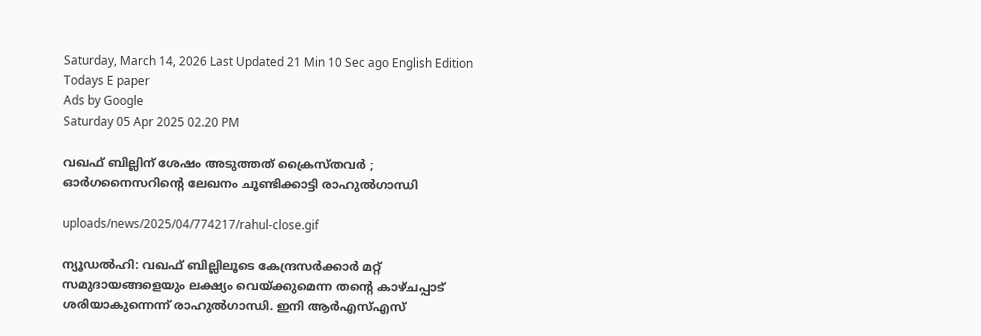Saturday, March 14, 2026 Last Updated 21 Min 10 Sec ago English Edition
Todays E paper
Ads by Google
Saturday 05 Apr 2025 02.20 PM

വഖഫ് ബില്ലിന് ശേഷം അടുത്തത് ക്രൈസ്തവര്‍ ; ഓര്‍ഗനൈസറിന്റെ ലേഖനം ചൂണ്ടിക്കാട്ടി രാഹുല്‍ഗാന്ധി

uploads/news/2025/04/774217/rahul-close.gif

ന്യൂഡല്‍ഹി: വഖഫ് ബില്ലിലൂടെ കേന്ദ്രസര്‍ക്കാര്‍ മറ്റ് സമുദായങ്ങളെയും ലക്ഷ്യം വെയ്ക്കുമെന്ന തന്റെ കാഴ്ചപ്പാട് ശരിയാകുന്നെന്ന് രാഹുല്‍ഗാന്ധി. ഇനി ആര്‍എസ്എസ്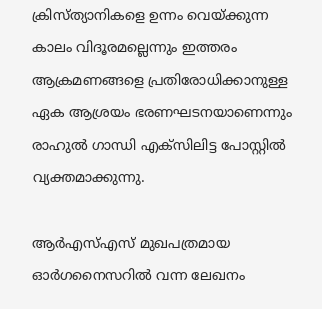ക്രിസ്ത്യാനികളെ ഉന്നം വെയ്ക്കുന്ന കാലം വിദൂരമല്ലെന്നും ഇത്തരം ആക്രമണങ്ങളെ പ്രതിരോധിക്കാനുള്ള ഏക ആശ്രയം ഭരണഘടനയാണെന്നും രാഹുല്‍ ഗാന്ധി എക്‌സിലിട്ട പോസ്റ്റില്‍ വ്യക്തമാക്കുന്നു.

ആര്‍എസ്എസ് മുഖപത്രമായ ഓര്‍ഗനൈസറില്‍ വന്ന ലേഖനം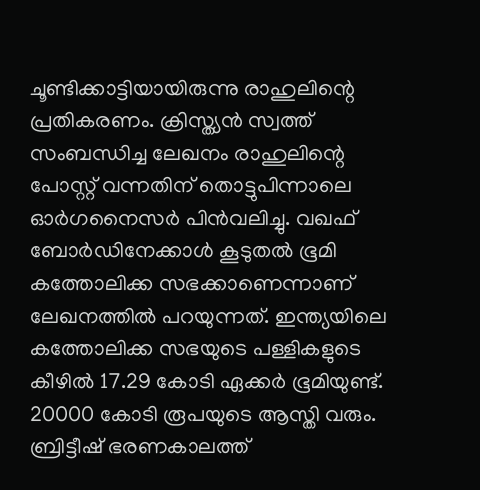ചൂണ്ടിക്കാട്ടിയായിരുന്നു രാഹുലിന്റെ പ്രതികരണം. ക്രിസ്ത്യന്‍ സ്വത്ത് സംബന്ധിച്ച ലേഖനം രാഹുലിന്റെ പോസ്റ്റ് വന്നതിന് തൊട്ടുപിന്നാലെ ഓര്‍ഗനൈസര്‍ പിന്‍വലിച്ചു. വഖഫ് ബോര്‍ഡിനേക്കാള്‍ കൂടുതല്‍ ഭൂമി കത്തോലിക്ക സഭക്കാണെന്നാണ് ലേഖനത്തില്‍ പറയുന്നത്. ഇന്ത്യയിലെ കത്തോലിക്ക സഭയുടെ പള്ളികളുടെ കീഴില്‍ 17.29 കോടി ഏക്കര്‍ ഭൂമിയുണ്ട്. 20000 കോടി രൂപയുടെ ആസ്തി വരും. ബ്രിട്ടീഷ് ഭരണകാലത്ത്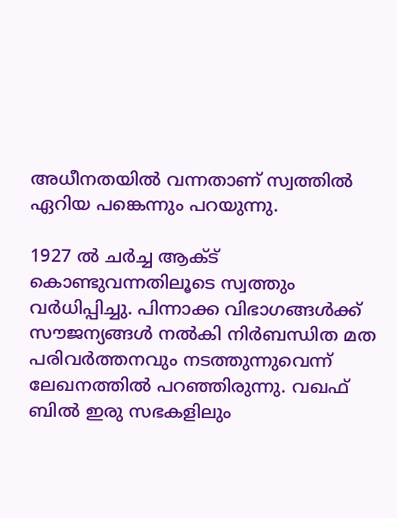അധീനതയില്‍ വന്നതാണ് സ്വത്തില്‍ ഏറിയ പങ്കെന്നും പറയുന്നു.

1927 ല്‍ ചര്‍ച്ച ആക്ട് കൊണ്ടുവന്നതിലൂടെ സ്വത്തും വര്‍ധിപ്പിച്ചു. പിന്നാക്ക വിഭാഗങ്ങള്‍ക്ക് സൗജന്യങ്ങള്‍ നല്‍കി നിര്‍ബന്ധിത മത പരിവര്‍ത്തനവും നടത്തുന്നുവെന്ന് ലേഖനത്തില്‍ പറഞ്ഞിരുന്നു. വഖഫ് ബില്‍ ഇരു സഭകളിലും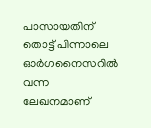പാസായതിന് തൊട്ട് പിന്നാലെ ഓര്‍ഗനൈസറില്‍ വന്ന ലേഖനമാണ്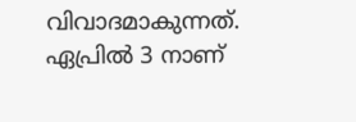വിവാദമാകുന്നത്. ഏപ്രില്‍ 3 നാണ്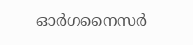ഓര്‍ഗനൈസര്‍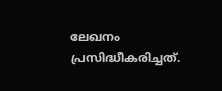ലേഖനം പ്രസിദ്ധീകരിച്ചത്.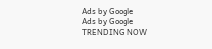Ads by Google
Ads by Google
TRENDING NOW